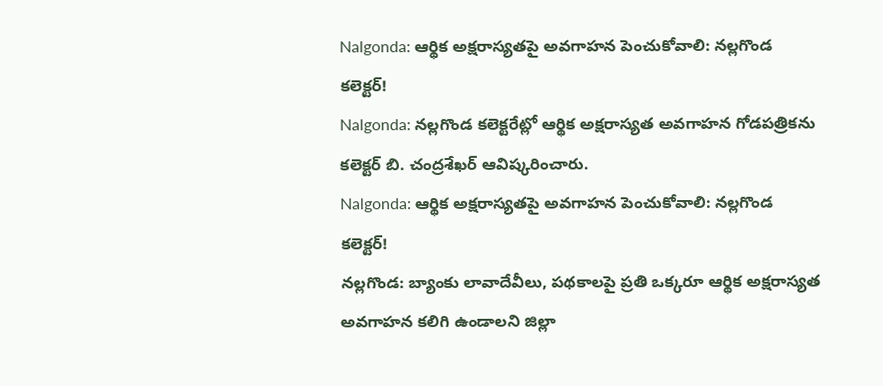Nalgonda: ఆర్థిక అక్షరాస్యతపై అవగాహన పెంచుకోవాలి: నల్లగొండ కలెక్టర్!
Nalgonda: నల్లగొండ కలెక్టరేట్లో ఆర్థిక అక్షరాస్యత అవగాహన గోడపత్రికను కలెక్టర్ బి. చంద్రశేఖర్ ఆవిష్కరించారు.
Nalgonda: ఆర్థిక అక్షరాస్యతపై అవగాహన పెంచుకోవాలి: నల్లగొండ కలెక్టర్!
నల్లగొండ: బ్యాంకు లావాదేవీలు, పథకాలపై ప్రతి ఒక్కరూ ఆర్థిక అక్షరాస్యత అవగాహన కలిగి ఉండాలని జిల్లా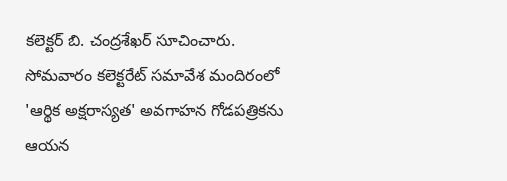కలెక్టర్ బి. చంద్రశేఖర్ సూచించారు. సోమవారం కలెక్టరేట్ సమావేశ మందిరంలో 'ఆర్థిక అక్షరాస్యత' అవగాహన గోడపత్రికను ఆయన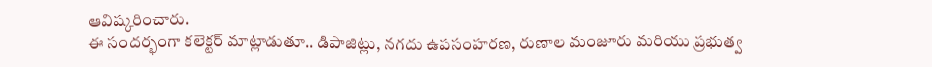ఆవిష్కరించారు.
ఈ సందర్భంగా కలెక్టర్ మాట్లాడుతూ.. డిపాజిట్లు, నగదు ఉపసంహరణ, రుణాల మంజూరు మరియు ప్రభుత్వ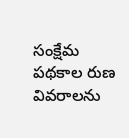సంక్షేమ పథకాల రుణ వివరాలను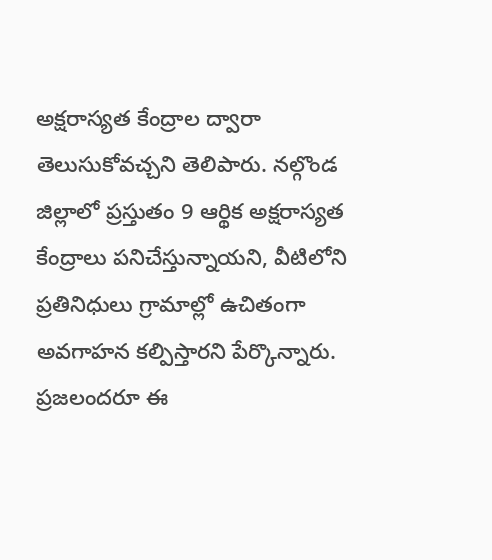అక్షరాస్యత కేంద్రాల ద్వారా తెలుసుకోవచ్చని తెలిపారు. నల్గొండ జిల్లాలో ప్రస్తుతం 9 ఆర్థిక అక్షరాస్యత కేంద్రాలు పనిచేస్తున్నాయని, వీటిలోని ప్రతినిధులు గ్రామాల్లో ఉచితంగా అవగాహన కల్పిస్తారని పేర్కొన్నారు. ప్రజలందరూ ఈ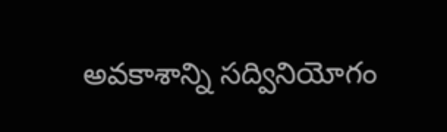అవకాశాన్ని సద్వినియోగం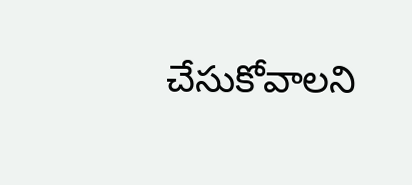చేసుకోవాలని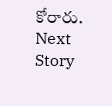కోరారు.
Next Story